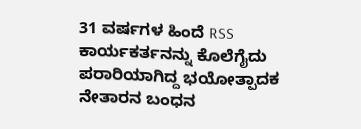31 ವರ್ಷಗಳ ಹಿಂದೆ RSS ಕಾರ್ಯಕರ್ತನನ್ನು ಕೊಲೆಗೈದು ಪರಾರಿಯಾಗಿದ್ದ ಭಯೋತ್ಪಾದಕ ನೇತಾರನ ಬಂಧನ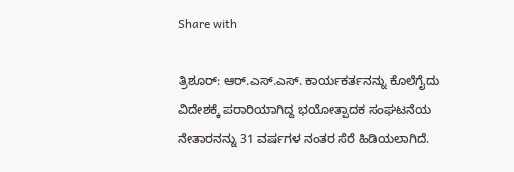Share with

ತ್ರಿಶೂ‌ರ್: ಆ‌ರ್.ಎಸ್.ಎಸ್. ಕಾರ್ಯಕರ್ತನನ್ನು ಕೊಲೆಗೈದು ವಿದೇಶಕ್ಕೆ ಪರಾರಿಯಾಗಿದ್ದ ಭಯೋತ್ಪಾದಕ ಸಂಘಟನೆಯ ನೇತಾರನನ್ನು 31 ವರ್ಷಗಳ ನಂತರ ಸೆರೆ ಹಿಡಿಯಲಾಗಿದೆ.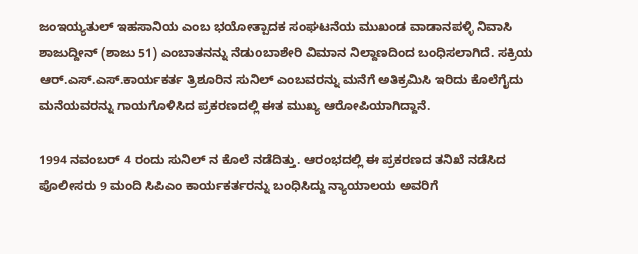ಜಂಇಯ್ಯತುಲ್ ಇಹಸಾನಿಯ ಎಂಬ ಭಯೋತ್ಪಾದಕ ಸಂಘಟನೆಯ ಮುಖಂಡ ವಾಡಾನಪಳ್ಳಿ ನಿವಾಸಿ ಶಾಜುದ್ದೀನ್ (ಶಾಜು 51) ಎಂಬಾತನನ್ನು ನೆಡುoಬಾಶೇರಿ ವಿಮಾನ ನಿಲ್ದಾಣದಿಂದ ಬಂಧಿಸಲಾಗಿದೆ. ಸಕ್ರಿಯ ಆರ್.ಎಸ್.ಎಸ್.ಕಾರ್ಯಕರ್ತ ತ್ರಿಶೂರಿನ ಸುನಿಲ್ ಎಂಬವರನ್ನು ಮನೆಗೆ ಅತಿಕ್ರಮಿಸಿ ಇರಿದು ಕೊಲೆಗೈದು ಮನೆಯವರನ್ನು ಗಾಯಗೊಳಿಸಿದ ಪ್ರಕರಣದಲ್ಲಿ ಈತ ಮುಖ್ಯ ಆರೋಪಿಯಾಗಿದ್ದಾನೆ.

1994 ನವಂಬರ್ 4 ರಂದು ಸುನಿಲ್ ನ ಕೊಲೆ ನಡೆದಿತ್ತು. ಆರಂಭದಲ್ಲಿ ಈ ಪ್ರಕರಣದ ತನಿಖೆ ನಡೆಸಿದ ಪೊಲೀಸರು 9 ಮಂದಿ ಸಿಪಿಎಂ ಕಾರ್ಯಕರ್ತರನ್ನು ಬಂಧಿಸಿದ್ದು ನ್ಯಾಯಾಲಯ ಅವರಿಗೆ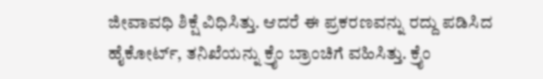ಜೀವಾವಧಿ ಶಿಕ್ಷೆ ವಿಧಿಸಿತ್ತು. ಆದರೆ ಈ ಪ್ರಕರಣವನ್ನು ರದ್ದು ಪಡಿಸಿದ ಹೈಕೋರ್ಟ್, ತನಿಖೆಯನ್ನು ಕ್ರೈಂ ಬ್ರಾಂಚಿಗೆ ವಹಿಸಿತ್ತು. ಕ್ರೈಂ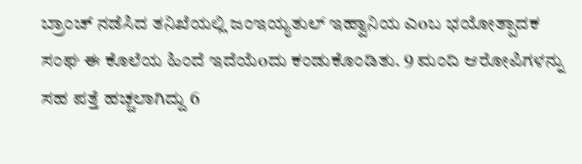ಬ್ರಾಂಚ್ ನಡೆಸಿದ ತನಿಖೆಯಲ್ಲಿ ಜಂಇಯ್ಯತುಲ್ ಇಹ್ವಾನಿಯ ಎoಬ ಭಯೋತ್ಪಾದಕ ಸಂಘ ಈ ಕೊಲೆಯ ಹಿಂದೆ ಇದೆಯೆoದು ಕಂಡುಕೊಂಡಿತು. 9 ಮಂದಿ ಆರೋಪಿಗಳನ್ನು ಸಹ ಪತ್ತೆ ಹಚ್ಚಲಾಗಿದ್ದು 6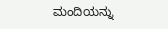ಮಂದಿಯನ್ನು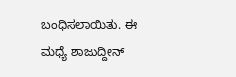ಬಂಧಿಸಲಾಯಿತು. ಈ ಮಧ್ಯೆ ಶಾಜುದ್ದೀನ್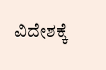ವಿದೇಶಕ್ಕೆ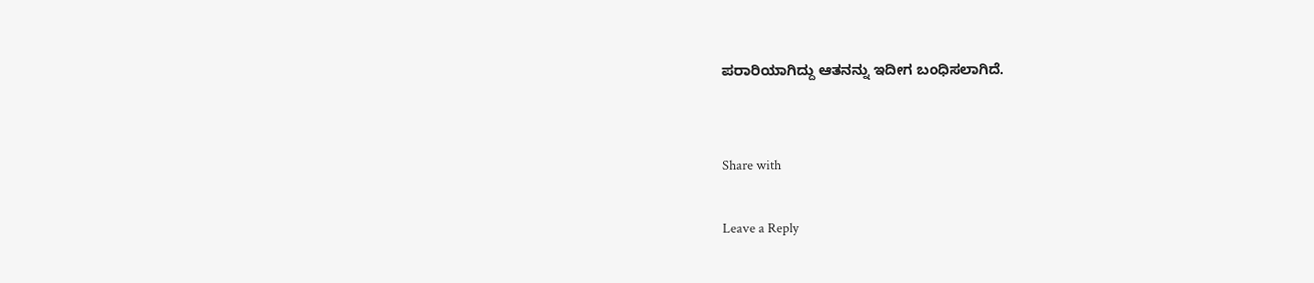ಪರಾರಿಯಾಗಿದ್ದು ಆತನನ್ನು ಇದೀಗ ಬಂಧಿಸಲಾಗಿದೆ.


Share with

Leave a Reply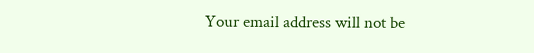Your email address will not be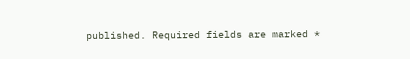published. Required fields are marked *